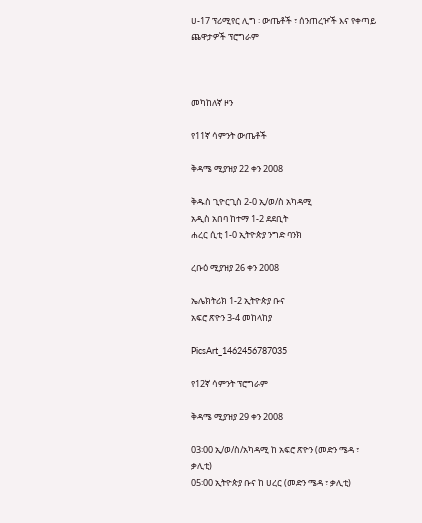ሀ-17 ፕሪሚየር ሊግ ፡ ውጤቶች ፣ ሰንጠረዦች እና የቀጣይ ጨዋታዎች ፕሮግራም



መካከለኛ ዞን

የ11ኛ ሳምንት ውጤቶች

ቅዳሜ ሚያዝያ 22 ቀን 2008

ቅዱስ ጊዮርጊስ 2-0 ኢ/ወ/ስ አካዳሚ
አዲስ አበባ ከተማ 1-2 ደደቢት
ሐረር ሲቲ 1-0 ኢትዮጵያ ንግድ ባንክ

ረቡዕ ሚያዝያ 26 ቀን 2008

ኤሌክትሪክ 1-2 ኢትዮጵያ ቡና
አፍሮ ጽዮን 3-4 መከላከያ

PicsArt_1462456787035

የ12ኛ ሳምንት ፕሮግራም

ቅዳሜ ሚያዝያ 29 ቀን 2008

03፡00 ኢ/ወ/ስ/አካዳሚ ከ አፍሮ ጽዮን (መድን ሜዳ ፣ ቃሊቲ)
05፡00 ኢትዮጵያ ቡና ከ ሀረር (መድን ሜዳ ፣ ቃሊቲ)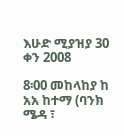እሁድ ሚያዝያ 30 ቀን 2008

8፡00 መከላከያ ከ አአ ከተማ (ባንክ ሜዳ ፣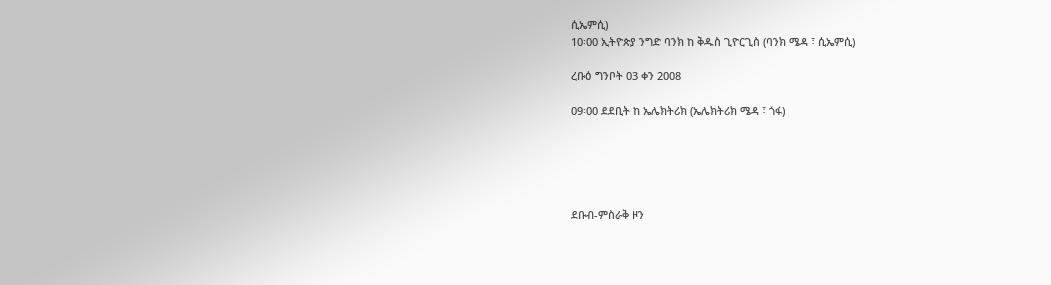ሲኤምሲ)
10፡00 ኢትዮጵያ ንግድ ባንክ ከ ቅዱስ ጊዮርጊስ (ባንክ ሜዳ ፣ ሲኤምሲ)

ረቡዕ ግንቦት 03 ቀን 2008

09፡00 ደደቢት ከ ኤሌክትሪክ (ኤሌክትሪክ ሜዳ ፣ ጎፋ)





ደቡብ-ምስራቅ ዞን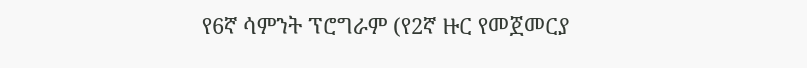የ6ኛ ሳምንት ፕሮግራም (የ2ኛ ዙር የመጀመርያ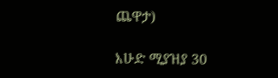ጨዋታ)

እሁድ ሚያዝያ 30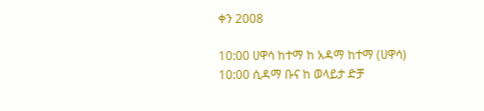ቀን 2008

10:00 ሀዋሳ ከተማ ከ አዳማ ከተማ (ሀዋሳ)
10:00 ሲዳማ ቡና ከ ወላይታ ድቻ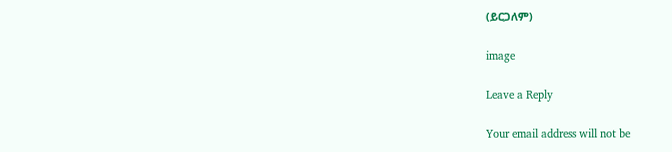(ይርጋለም)

image

Leave a Reply

Your email address will not be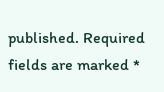published. Required fields are marked *